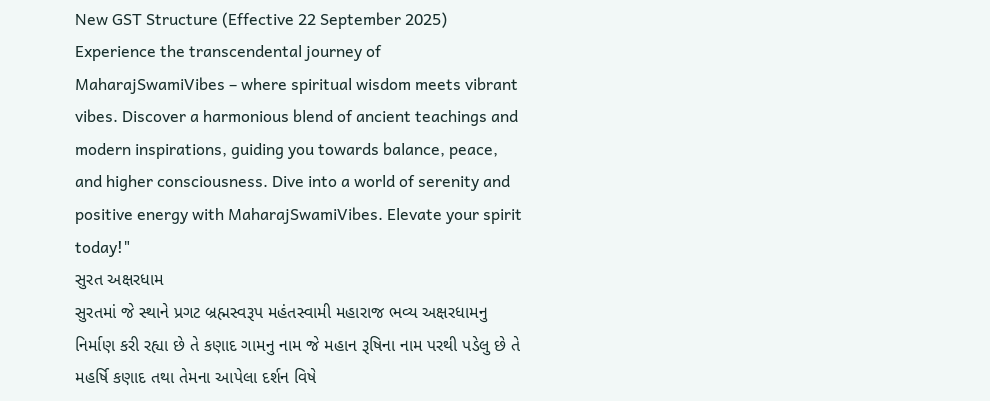New GST Structure (Effective 22 September 2025)
Experience the transcendental journey of MaharajSwamiVibes – where spiritual wisdom meets vibrant vibes. Discover a harmonious blend of ancient teachings and modern inspirations, guiding you towards balance, peace, and higher consciousness. Dive into a world of serenity and positive energy with MaharajSwamiVibes. Elevate your spirit today!"
સુરત અક્ષરધામ
સુરતમાં જે સ્થાને પ્રગટ બ્રહ્મસ્વરૂપ મહંતસ્વામી મહારાજ ભવ્ય અક્ષરધામનુ નિર્માણ કરી રહ્યા છે તે કણાદ ગામનુ નામ જે મહાન રૂષિના નામ પરથી પડેલુ છે તે મહર્ષિ કણાદ તથા તેમના આપેલા દર્શન વિષે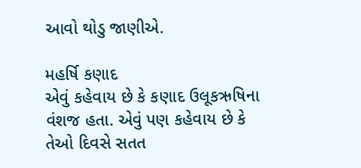આવો થોડુ જાણીએ.

મહર્ષિ કણાદ
એવું કહેવાય છે કે કણાદ ઉલૂકઋષિના વંશજ હતા. એવું પણ કહેવાય છે કે તેઓ દિવસે સતત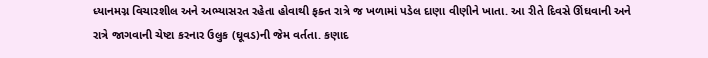ધ્યાનમગ્ન વિચારશીલ અને અભ્યાસરત રહેતા હોવાથી ફક્ત રાત્રે જ ખળામાં પડેલ દાણા વીણીને ખાતા. આ રીતે દિવસે ઊંઘવાની અને રાત્રે જાગવાની ચેષ્ટા કરનાર ઉલુક (ઘૂવડ)ની જેમ વર્તતા. કણાદ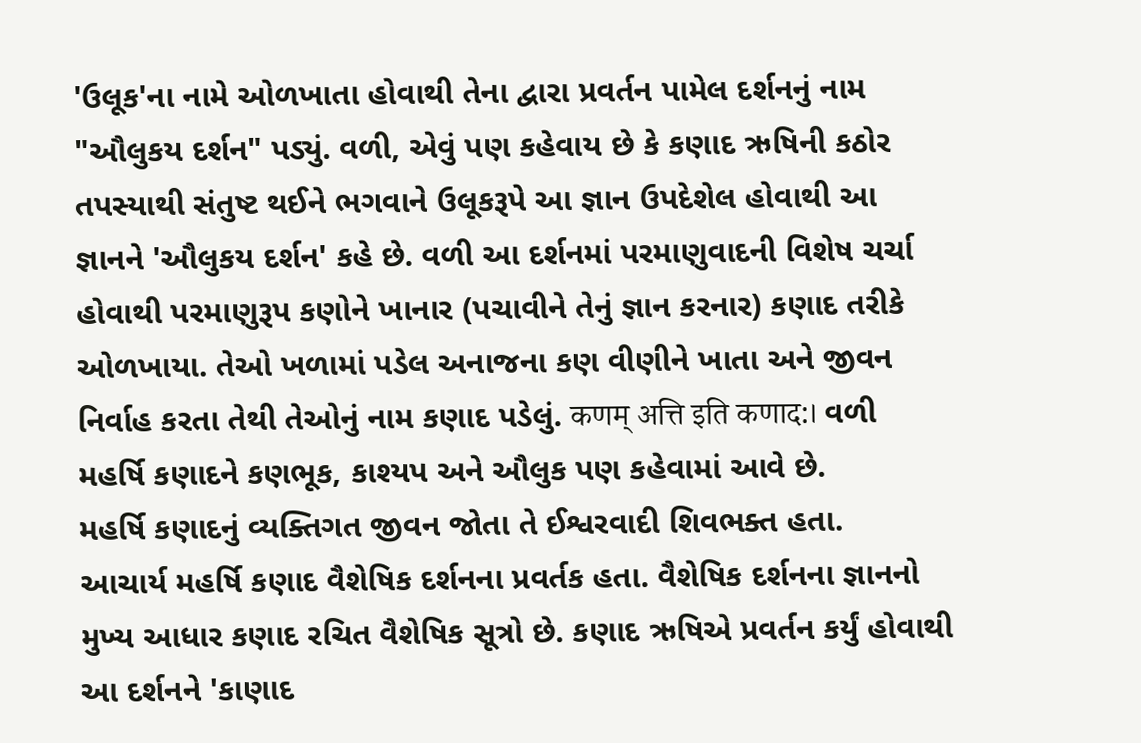'ઉલૂક'ના નામે ઓળખાતા હોવાથી તેના દ્વારા પ્રવર્તન પામેલ દર્શનનું નામ "ઔલુકય દર્શન" પડ્યું. વળી, એવું પણ કહેવાય છે કે કણાદ ઋષિની કઠોર તપસ્યાથી સંતુષ્ટ થઈને ભગવાને ઉલૂકરૂપે આ જ્ઞાન ઉપદેશેલ હોવાથી આ જ્ઞાનને 'ઔલુકય દર્શન' કહે છે. વળી આ દર્શનમાં પરમાણુવાદની વિશેષ ચર્ચા હોવાથી પરમાણુરૂપ કણોને ખાનાર (પચાવીને તેનું જ્ઞાન કરનાર) કણાદ તરીકે ઓળખાયા. તેઓ ખળામાં પડેલ અનાજના કણ વીણીને ખાતા અને જીવન નિર્વાહ કરતા તેથી તેઓનું નામ કણાદ પડેલું. कणम् अत्ति इति कणाद:। વળી મહર્ષિ કણાદને કણભૂક, કાશ્યપ અને ઔલુક પણ કહેવામાં આવે છે.
મહર્ષિ કણાદનું વ્યક્તિગત જીવન જોતા તે ઈશ્વરવાદી શિવભક્ત હતા.
આચાર્ય મહર્ષિ કણાદ વૈશેષિક દર્શનના પ્રવર્તક હતા. વૈશેષિક દર્શનના જ્ઞાનનો મુખ્ય આધાર કણાદ રચિત વૈશેષિક સૂત્રો છે. કણાદ ઋષિએ પ્રવર્તન કર્યું હોવાથી આ દર્શનને 'કાણાદ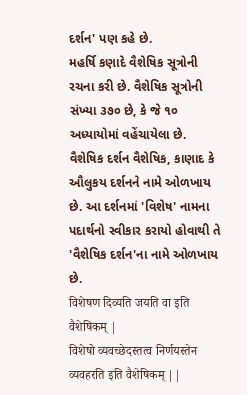દર્શન' પણ કહે છે.
મહર્ષિ કણાદે વૈશેષિક સૂત્રોની રચના કરી છે. વૈશેષિક સૂત્રોની સંખ્યા ૩૭૦ છે, કે જે ૧૦ અધ્યાયોમાં વહેંચાયેલા છે. વૈશેષિક દર્શન વૈશેષિક, કાણાદ કે ઔલુકય દર્શનને નામે ઓળખાય છે. આ દર્શનમાં 'વિશેષ' નામના પદાર્થનો સ્વીકાર કરાયો હોવાથી તે 'વૈશેષિક દર્શન'ના નામે ઓળખાય છે.
विशेषण दिव्यति जयति वा इति वैशेषिकम् |
विशेषो व्यवच्छेदस्तत्व निर्णयस्तेन व्यवहरति इति वैशेषिकम् ||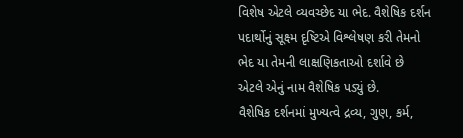વિશેષ એટલે વ્યવચ્છેદ યા ભેદ. વૈશેષિક દર્શન પદાર્થોનું સૂક્ષ્મ દૃષ્ટિએ વિશ્લેષણ કરી તેમનો ભેદ યા તેમની લાક્ષણિકતાઓ દર્શાવે છે એટલે એનું નામ વૈશેષિક પડ્યું છે.
વૈશેષિક દર્શનમાં મુખ્યત્વે દ્રવ્ય, ગુણ, કર્મ,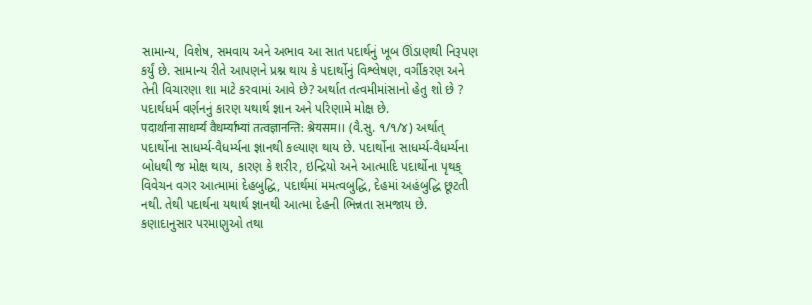સામાન્ય, વિશેષ, સમવાય અને અભાવ આ સાત પદાર્થનું ખૂબ ઊંડાણથી નિરૂપણ કર્યું છે. સામાન્ય રીતે આપણને પ્રશ્ન થાય કે પદાર્થોનું વિશ્લેષણ, વર્ગીકરણ અને તેની વિચારણા શા માટે કરવામાં આવે છે? અર્થાત તત્વમીમાંસાનો હેતુ શો છે ? પદાર્થધર્મ વર્ણનનું કારણ યથાર્થ જ્ઞાન અને પરિણામે મોક્ષ છે.
पदार्थाना साधर्म्य वैधर्म्याभ्यां तत्वज्ञानन्ति: श्रेयसम।। (વૈ.સુ. ૧/૧/૪) અર્થાત્
પદાર્થોના સાધર્મ્ય-વૈધર્મ્યના જ્ઞાનથી કલ્યાણ થાય છે. પદાર્થોના સાધર્મ્ય-વૈધર્મ્યના બોધથી જ મોક્ષ થાય, કારણ કે શરીર, ઇન્દ્રિયો અને આત્માદિ પદાર્થોના પૃથક્ વિવેચન વગર આત્મામાં દેહબુદ્ધિ, પદાર્થમાં મમત્વબુદ્ધિ, દેહમાં અહંબુદ્ધિ છૂટતી નથી. તેથી પદાર્થના યથાર્થ જ્ઞાનથી આત્મા દેહની ભિન્નતા સમજાય છે. કણાદાનુસાર પરમાણુઓ તથા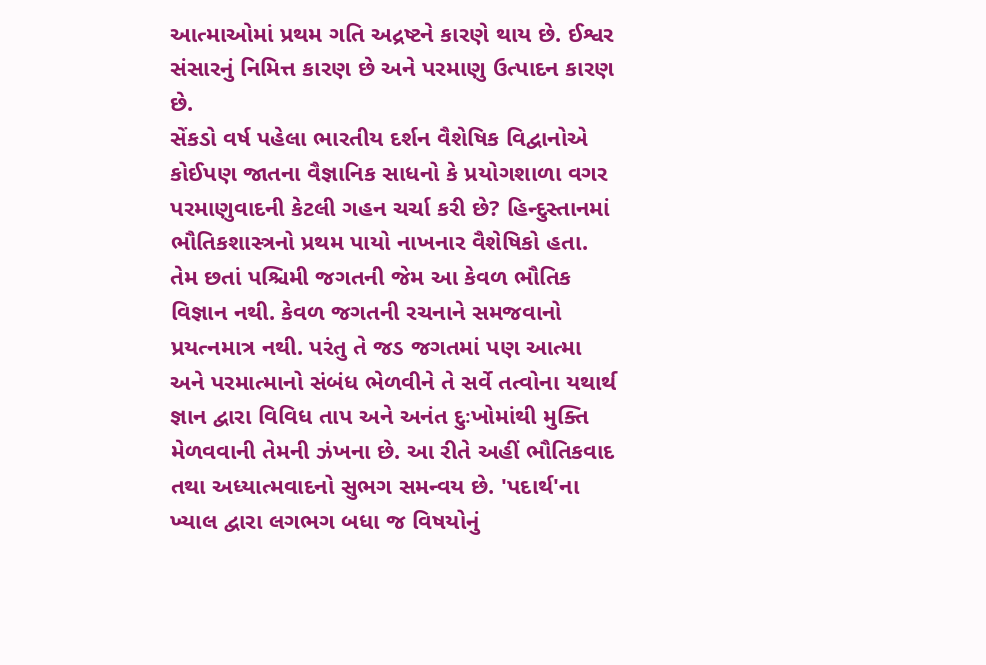આત્માઓમાં પ્રથમ ગતિ અદ્રષ્ટને કારણે થાય છે. ઈશ્વર સંસારનું નિમિત્ત કારણ છે અને પરમાણુ ઉત્પાદન કારણ છે.
સેંકડો વર્ષ પહેલા ભારતીય દર્શન વૈશેષિક વિદ્વાનોએ કોઈપણ જાતના વૈજ્ઞાનિક સાધનો કે પ્રયોગશાળા વગર પરમાણુવાદની કેટલી ગહન ચર્ચા કરી છે? હિન્દુસ્તાનમાં ભૌતિકશાસ્ત્રનો પ્રથમ પાયો નાખનાર વૈશેષિકો હતા. તેમ છતાં પશ્ચિમી જગતની જેમ આ કેવળ ભૌતિક વિજ્ઞાન નથી. કેવળ જગતની રચનાને સમજવાનો પ્રયત્નમાત્ર નથી. પરંતુ તે જડ જગતમાં પણ આત્મા અને પરમાત્માનો સંબંધ ભેળવીને તે સર્વે તત્વોના યથાર્થ જ્ઞાન દ્વારા વિવિધ તાપ અને અનંત દુઃખોમાંથી મુક્તિ મેળવવાની તેમની ઝંખના છે. આ રીતે અહીં ભૌતિકવાદ તથા અધ્યાત્મવાદનો સુભગ સમન્વય છે. 'પદાર્થ'ના ખ્યાલ દ્વારા લગભગ બધા જ વિષયોનું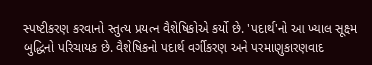સ્પષ્ટીકરણ કરવાનો સ્તુત્ય પ્રયત્ન વૈશેષિકોએ કર્યો છે. 'પદાર્થ'નો આ ખ્યાલ સૂક્ષ્મ બુદ્ધિનો પરિચાયક છે. વૈશેષિકનો પદાર્થ વર્ગીકરણ અને પરમાણુકારણવાદ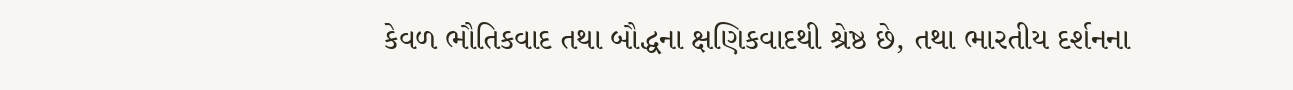કેવળ ભૌતિકવાદ તથા બૌદ્ધના ક્ષણિકવાદથી શ્રેષ્ઠ છે, તથા ભારતીય દર્શનના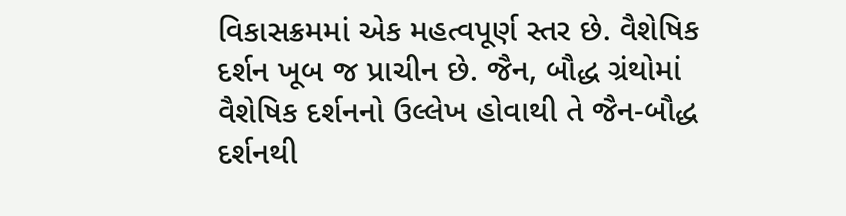વિકાસક્રમમાં એક મહત્વપૂર્ણ સ્તર છે. વૈશેષિક દર્શન ખૂબ જ પ્રાચીન છે. જૈન, બૌદ્ધ ગ્રંથોમાં વૈશેષિક દર્શનનો ઉલ્લેખ હોવાથી તે જૈન-બૌદ્ધ દર્શનથી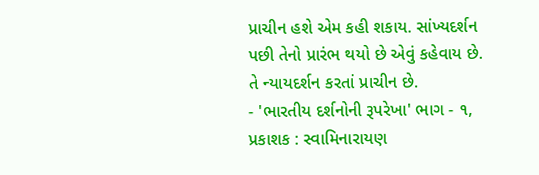પ્રાચીન હશે એમ કહી શકાય. સાંખ્યદર્શન પછી તેનો પ્રારંભ થયો છે એવું કહેવાય છે. તે ન્યાયદર્શન કરતાં પ્રાચીન છે.
- 'ભારતીય દર્શનોની રૂપરેખા' ભાગ - ૧, પ્રકાશક : સ્વામિનારાયણ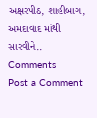અક્ષરપીઠ, શાહીબાગ, અમદાવાદ માંથી સારવીને..
Comments
Post a Comment